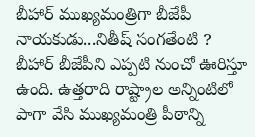బీహార్ ముఖ్యమంత్రిగా బీజేపీ నాయకుడు...నితీష్ సంగతేంటి ?
బీహార్ బీజేపీని ఎప్పటి నుంచో ఊరిస్తూ ఉంది. ఉత్తరాది రాష్ట్రాల అన్నింటిలో పాగా వేసి ముఖ్యమంత్రి పీఠాన్ని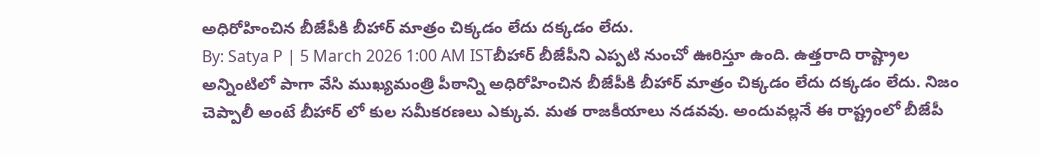అధిరోహించిన బీజేపీకి బీహార్ మాత్రం చిక్కడం లేదు దక్కడం లేదు.
By: Satya P | 5 March 2026 1:00 AM ISTబీహార్ బీజేపీని ఎప్పటి నుంచో ఊరిస్తూ ఉంది. ఉత్తరాది రాష్ట్రాల అన్నింటిలో పాగా వేసి ముఖ్యమంత్రి పీఠాన్ని అధిరోహించిన బీజేపీకి బీహార్ మాత్రం చిక్కడం లేదు దక్కడం లేదు. నిజం చెప్పాలీ అంటే బీహార్ లో కుల సమీకరణలు ఎక్కువ. మత రాజకీయాలు నడవవు. అందువల్లనే ఈ రాష్ట్రంలో బీజేపీ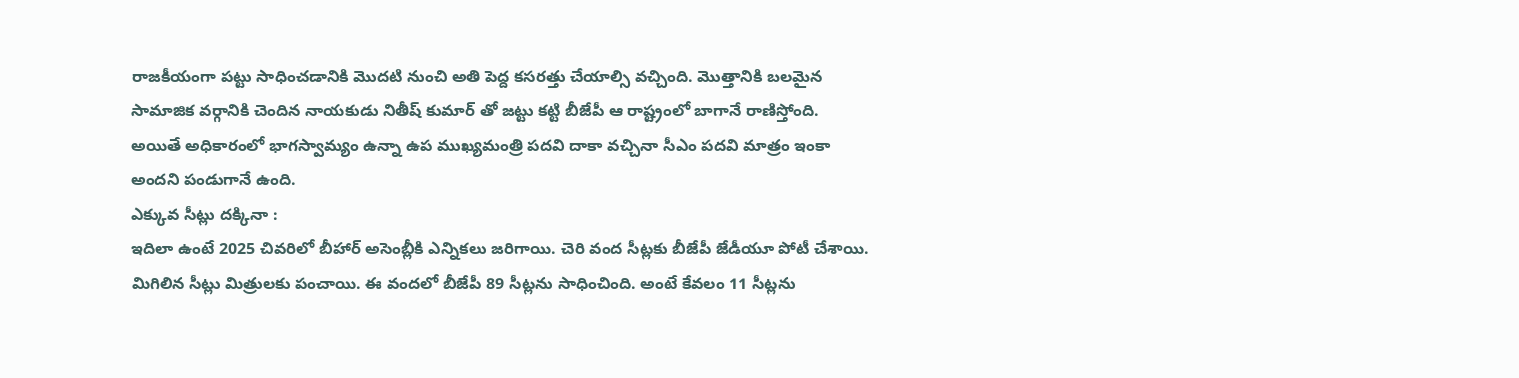రాజకీయంగా పట్టు సాధించడానికి మొదటి నుంచి అతి పెద్ద కసరత్తు చేయాల్సి వచ్చింది. మొత్తానికి బలమైన సామాజిక వర్గానికి చెందిన నాయకుడు నితీష్ కుమార్ తో జట్టు కట్టి బీజేపీ ఆ రాష్ట్రంలో బాగానే రాణిస్తోంది. అయితే అధికారంలో భాగస్వామ్యం ఉన్నా ఉప ముఖ్యమంత్రి పదవి దాకా వచ్చినా సీఎం పదవి మాత్రం ఇంకా అందని పండుగానే ఉంది.
ఎక్కువ సీట్లు దక్కినా :
ఇదిలా ఉంటే 2025 చివరిలో బీహార్ అసెంబ్లీకి ఎన్నికలు జరిగాయి. చెరి వంద సీట్లకు బీజేపీ జేడీయూ పోటీ చేశాయి. మిగిలిన సీట్లు మిత్రులకు పంచాయి. ఈ వందలో బీజేపీ 89 సీట్లను సాధించింది. అంటే కేవలం 11 సీట్లను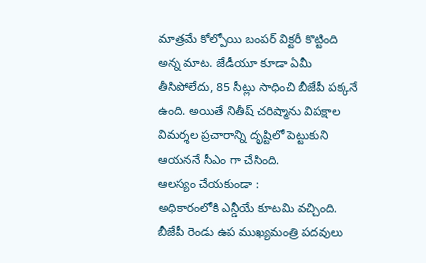మాత్రమే కోల్పోయి బంపర్ విక్టరీ కొట్టింది అన్న మాట. జేడీయూ కూడా ఏమీ తీసిపోలేదు, 85 సీట్లు సాధించి బీజేపీ పక్కనే ఉంది. అయితే నితీష్ చరిష్మాను విపక్షాల విమర్శల ప్రచారాన్ని దృష్టిలో పెట్టుకుని ఆయననే సీఎం గా చేసింది.
ఆలస్యం చేయకుండా :
అధికారంలోకి ఎన్డీయే కూటమి వచ్చింది. బీజేపీ రెండు ఉప ముఖ్యమంత్రి పదవులు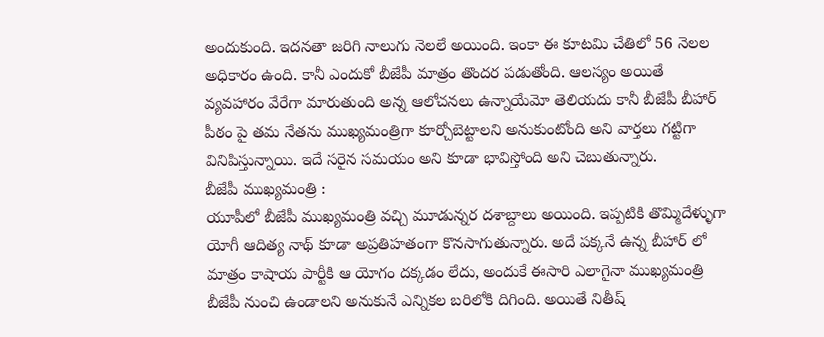అందుకుంది. ఇదనతా జరిగి నాలుగు నెలలే అయింది. ఇంకా ఈ కూటమి చేతిలో 56 నెలల అధికారం ఉంది. కానీ ఎందుకో బీజేపీ మాత్రం తొందర పడుతోంది. ఆలస్యం అయితే వ్యవహారం వేరేగా మారుతుంది అన్న ఆలోచనలు ఉన్నాయేమో తెలియదు కానీ బీజేపీ బీహార్ పీఠం పై తమ నేతను ముఖ్యమంత్రిగా కూర్చోబెట్టాలని అనుకుంటోంది అని వార్తలు గట్టిగా వినిపిస్తున్నాయి. ఇదే సరైన సమయం అని కూడా భావిస్తోంది అని చెబుతున్నారు.
బీజేపీ ముఖ్యమంత్రి :
యూపీలో బీజేపీ ముఖ్యమంత్రి వచ్చి మూడున్నర దశాబ్దాలు అయింది. ఇప్పటికి తొమ్మిదేళ్ళుగా యోగీ ఆదిత్య నాథ్ కూడా అప్రతిహతంగా కొనసాగుతున్నారు. అదే పక్కనే ఉన్న బీహార్ లో మాత్రం కాషాయ పార్టీకి ఆ యోగం దక్కడం లేదు, అందుకే ఈసారి ఎలాగైనా ముఖ్యమంత్రి బీజేపీ నుంచి ఉండాలని అనుకునే ఎన్నికల బరిలోకి దిగింది. అయితే నితీష్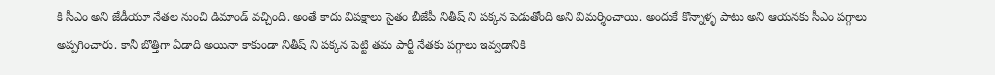కి సీఎం అని జేడీయూ నేతల నుంచి డిమాండ్ వచ్చింది. అంతే కాదు విపక్షాలు సైతం బీజేపీ నితీష్ ని పక్కన పెడుతోంది అని విమర్శించాయి. అందుకే కొన్నాళ్ళ పాటు అని ఆయనకు సీఎం పగ్గాలు అప్పగించారు. కానీ బొత్తిగా ఏడాది అయినా కాకుండా నితీష్ ని పక్కన పెట్టి తమ పార్టీ నేతకు పగ్గాలు ఇవ్వడానికి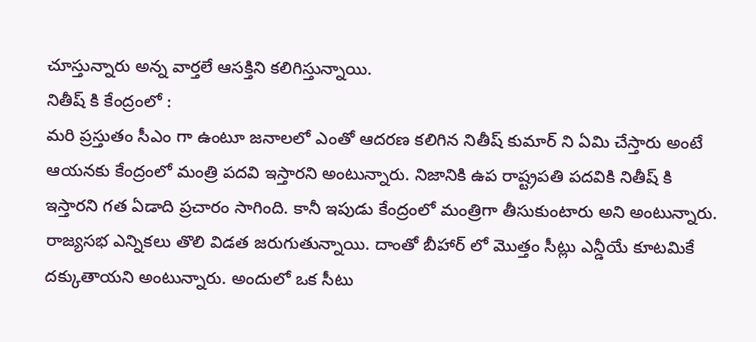చూస్తున్నారు అన్న వార్తలే ఆసక్తిని కలిగిస్తున్నాయి.
నితీష్ కి కేంద్రంలో :
మరి ప్రస్తుతం సీఎం గా ఉంటూ జనాలలో ఎంతో ఆదరణ కలిగిన నితీష్ కుమార్ ని ఏమి చేస్తారు అంటే ఆయనకు కేంద్రంలో మంత్రి పదవి ఇస్తారని అంటున్నారు. నిజానికి ఉప రాష్ట్రపతి పదవికి నితీష్ కి ఇస్తారని గత ఏడాది ప్రచారం సాగింది. కానీ ఇపుడు కేంద్రంలో మంత్రిగా తీసుకుంటారు అని అంటున్నారు. రాజ్యసభ ఎన్నికలు తొలి విడత జరుగుతున్నాయి. దాంతో బీహార్ లో మొత్తం సీట్లు ఎన్డీయే కూటమికే దక్కుతాయని అంటున్నారు. అందులో ఒక సీటు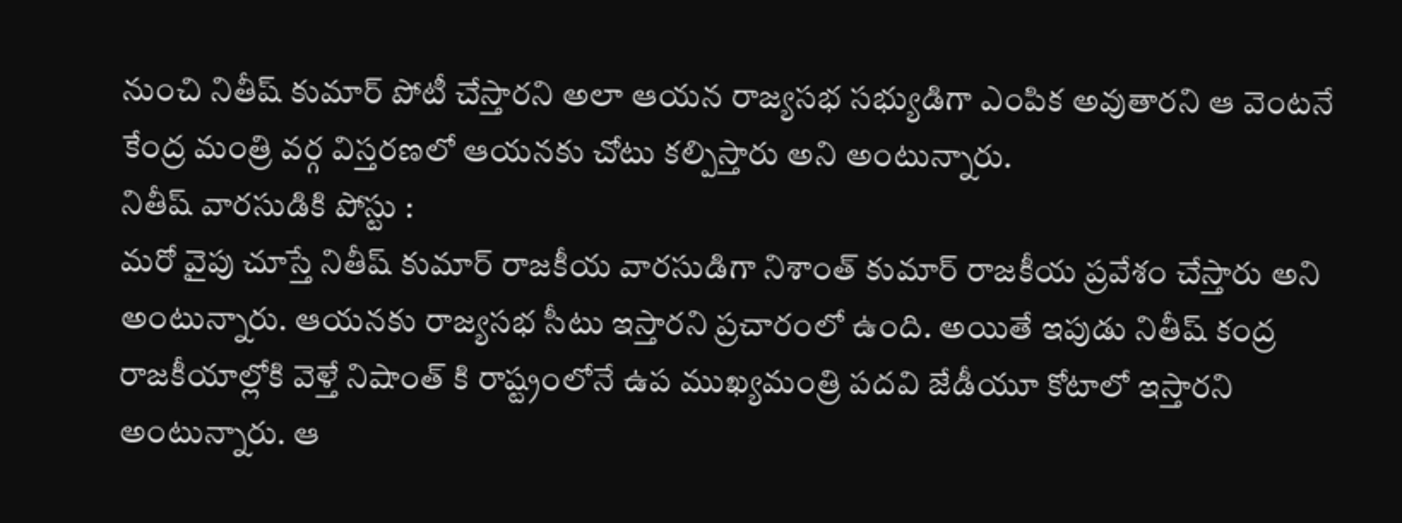నుంచి నితీష్ కుమార్ పోటీ చేస్తారని అలా ఆయన రాజ్యసభ సభ్యుడిగా ఎంపిక అవుతారని ఆ వెంటనే కేంద్ర మంత్రి వర్గ విస్తరణలో ఆయనకు చోటు కల్పిస్తారు అని అంటున్నారు.
నితీష్ వారసుడికి పోస్టు :
మరో వైపు చూస్తే నితీష్ కుమార్ రాజకీయ వారసుడిగా నిశాంత్ కుమార్ రాజకీయ ప్రవేశం చేస్తారు అని అంటున్నారు. ఆయనకు రాజ్యసభ సీటు ఇస్తారని ప్రచారంలో ఉంది. అయితే ఇపుడు నితీష్ కంద్ర రాజకీయాల్లోకి వెళ్తే నిషాంత్ కి రాష్ట్రంలోనే ఉప ముఖ్యమంత్రి పదవి జేడీయూ కోటాలో ఇస్తారని అంటున్నారు. ఆ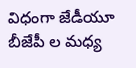విధంగా జేడీయూ బీజేపీ ల మధ్య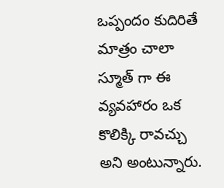ఒప్పందం కుదిరితే మాత్రం చాలా స్మూత్ గా ఈ వ్యవహారం ఒక కొలిక్కి రావచ్చు అని అంటున్నారు.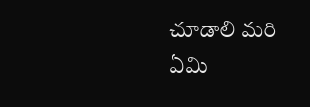చూడాలి మరి ఏమి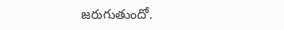జరుగుతుందో.